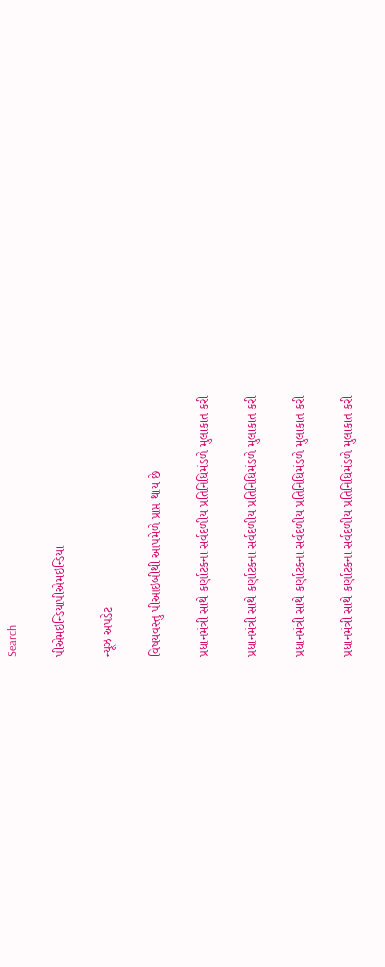Search

પીએમઇન્ડિયાપીએમઇન્ડિયા

ન્યૂઝ અપડેટ

વિષયવસ્તુ પીઆઇબીથી આપમેળે પ્રાપ્ત થાય છે

પ્રધાનમંત્રી સાથે કર્ણાટકના સર્વદળીય પ્રતિનિધિમંડળે મુલાકાત કરી

પ્રધાનમંત્રી સાથે કર્ણાટકના સર્વદળીય પ્રતિનિધિમંડળે મુલાકાત કરી

પ્રધાનમંત્રી સાથે કર્ણાટકના સર્વદળીય પ્રતિનિધિમંડળે મુલાકાત કરી

પ્રધાનમંત્રી સાથે કર્ણાટકના સર્વદળીય પ્રતિનિધિમંડળે મુલાકાત કરી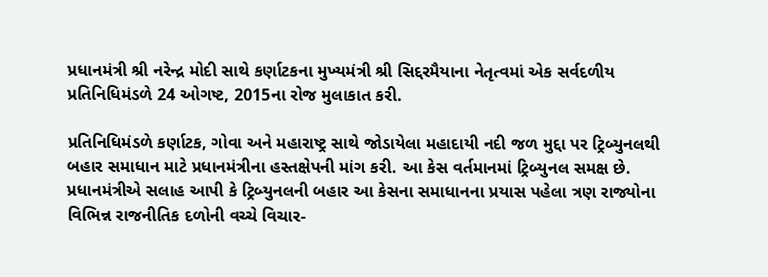પ્રધાનમંત્રી શ્રી નરેન્દ્ર મોદી સાથે કર્ણાટકના મુખ્યમંત્રી શ્રી સિદ્દરમૈયાના નેતૃત્વમાં એક સર્વદળીય પ્રતિનિધિમંડળે 24 ઓગષ્ટ, 2015ના રોજ મુલાકાત કરી.

પ્રતિનિધિમંડળે કર્ણાટક, ગોવા અને મહારાષ્ટ્ર સાથે જોડાયેલા મહાદાયી નદી જળ મુદ્દા પર ટ્રિબ્યુનલથી બહાર સમાધાન માટે પ્રધાનમંત્રીના હસ્તક્ષેપની માંગ કરી. આ કેસ વર્તમાનમાં ટ્રિબ્યુનલ સમક્ષ છે. પ્રધાનમંત્રીએ સલાહ આપી કે ટ્રિબ્યુનલની બહાર આ કેસના સમાધાનના પ્રયાસ પહેલા ત્રણ રાજ્યોના વિભિન્ન રાજનીતિક દળોની વચ્ચે વિચાર-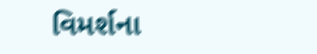વિમર્શના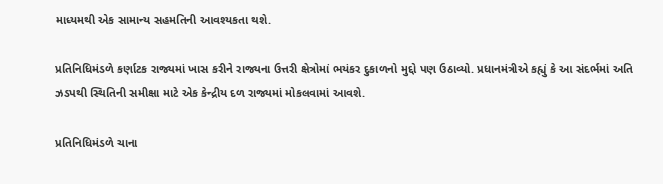માધ્યમથી એક સામાન્ય સહમતિની આવશ્યકતા થશે.

પ્રતિનિધિમંડળે કર્ણાટક રાજ્યમાં ખાસ કરીને રાજ્યના ઉત્તરી ક્ષેત્રોમાં ભયંકર દુકાળનો મુદ્દો પણ ઉઠાવ્યો. પ્રધાનમંત્રીએ કહ્યું કે આ સંદર્ભમાં અતિ ઝડપથી સ્થિતિની સમીક્ષા માટે એક કેન્દ્રીય દળ રાજ્યમાં મોકલવામાં આવશે.

પ્રતિનિધિમંડળે ચાના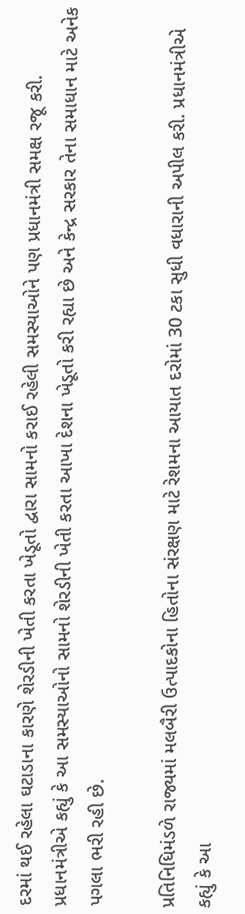દરમાં થઈ રહેલા ઘટાડાના કારણે શેરડીની ખેતી કરતા ખેડૂતો દ્વારા સામનો કરાઈ રહેલી સમસ્યાઓને પણ પ્રધાનમંત્રી સમક્ષ રજૂ કરી. પ્રધાનમંત્રીએ કહ્યું કે આ સમસ્યાઓનો સામનો શેરડીની ખેતી કરતા આખા દેશના ખેડૂતો કરી રહ્યા છે અને કેન્દ્ર સરકાર તેના સમાધાન માટે અનેક પગલા ભરી રહી છે.

પ્રતિનિધિમંડળે રાજ્યમાં મલબૈરી ઉત્પાદકોના હિતોના સંરક્ષણ માટે રેશમના આયાત દરોમાં 30 ટકા સુધી વધારાની અપીલ કરી. પ્રધાનમંત્રીએ કહ્યું કે આ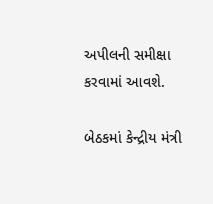અપીલની સમીક્ષા કરવામાં આવશે.

બેઠકમાં કેન્દ્રીય મંત્રી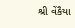શ્રી વેંકૈયા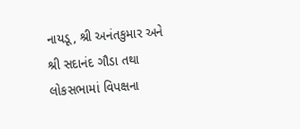નાયડૂ, શ્રી અનંતકુમાર અને શ્રી સદાનંદ ગૌડા તથા લોકસભામાં વિપક્ષના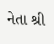નેતા શ્રી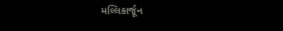મલ્લિકાર્જૂન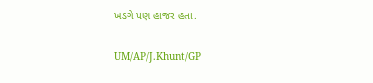ખડગે પણ હાજર હતા.

UM/AP/J.Khunt/GP